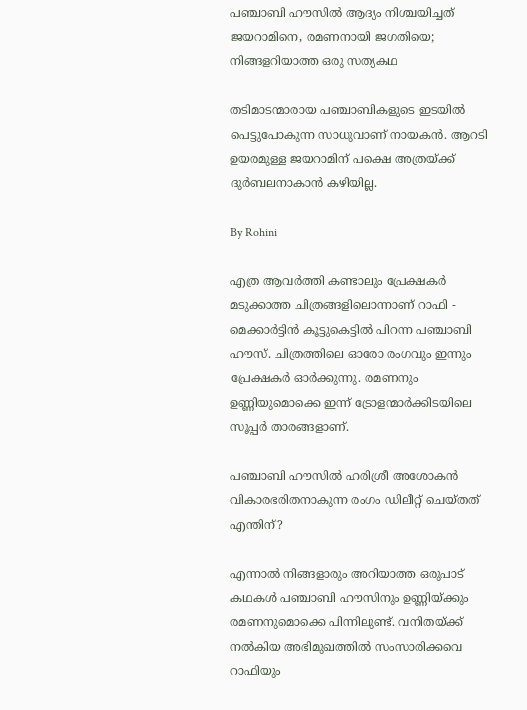പഞ്ചാബി ഹൗസില്‍ ആദ്യം നിശ്ചയിച്ചത് ജയറാമിനെ, രമണനായി ജഗതിയെ; നിങ്ങളറിയാത്ത ഒരു സത്യകഥ

തടിമാടന്മാരായ പഞ്ചാബികളുടെ ഇടയില്‍ പെട്ടുപോകുന്ന സാധുവാണ് നായകന്‍. ആറടി ഉയരമുള്ള ജയറാമിന് പക്ഷെ അത്രയ്ക്ക് ദുര്‍ബലനാകാന്‍ കഴിയില്ല.

By Rohini

എത്ര ആവര്‍ത്തി കണ്ടാലും പ്രേക്ഷകര്‍ മടുക്കാത്ത ചിത്രങ്ങളിലൊന്നാണ് റാഫി - മെക്കാര്‍ട്ടിന്‍ കൂട്ടുകെട്ടില്‍ പിറന്ന പഞ്ചാബി ഹൗസ്. ചിത്രത്തിലെ ഓരോ രംഗവും ഇന്നും പ്രേക്ഷകര്‍ ഓര്‍ക്കുന്നു. രമണനും ഉണ്ണിയുമൊക്കെ ഇന്ന് ട്രോളന്മാര്‍ക്കിടയിലെ സൂപ്പര്‍ താരങ്ങളാണ്.

പഞ്ചാബി ഹൗസില്‍ ഹരിശ്രീ അശോകന്‍ വികാരഭരിതനാകുന്ന രംഗം ഡിലീറ്റ് ചെയ്തത് എന്തിന്?

എന്നാല്‍ നിങ്ങളാരും അറിയാത്ത ഒരുപാട് കഥകള്‍ പഞ്ചാബി ഹൗസിനും ഉണ്ണിയ്ക്കും രമണനുമൊക്കെ പിന്നിലുണ്ട്. വനിതയ്ക്ക് നല്‍കിയ അഭിമുഖത്തില്‍ സംസാരിക്കവെ റാഫിയും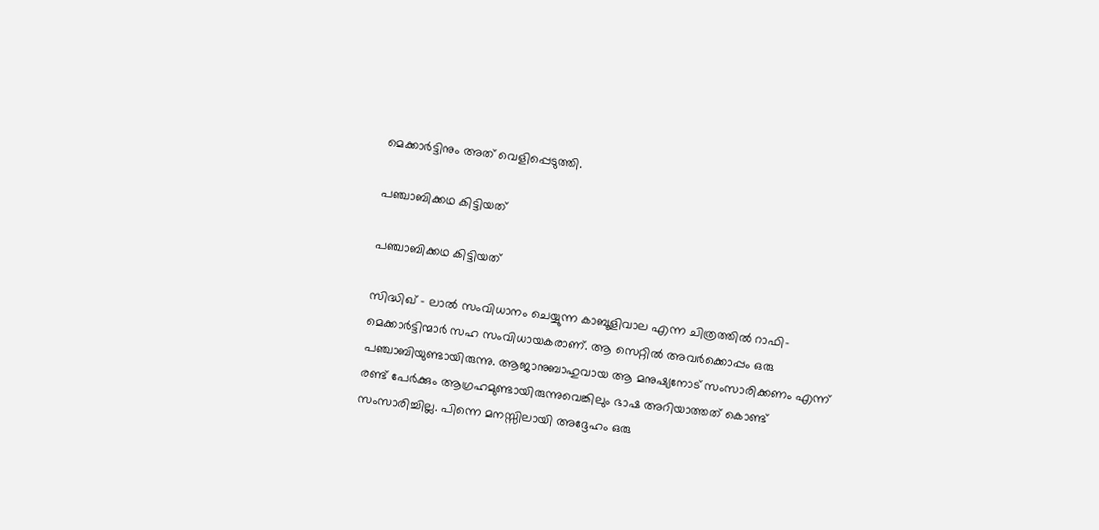മെക്കാര്‍ട്ടിനും അത് വെളിപ്പെടുത്തി.

പഞ്ചാബിക്കഥ കിട്ടിയത്

പഞ്ചാബിക്കഥ കിട്ടിയത്

സിദ്ധിഖ് - ലാല്‍ സംവിധാനം ചെയ്യുന്ന കാബൂളിവാല എന്ന ചിത്രത്തില്‍ റാഫി- മെക്കാര്‍ട്ടിന്മാര്‍ സഹ സംവിധായകരാണ്. ആ സെറ്റില്‍ അവര്‍ക്കൊപ്പം ഒരു പഞ്ചാബിയുണ്ടായിരുന്നു. ആജാനുബാഹുവായ ആ മനുഷ്യനോട് സംസാരിക്കണം എന്ന് രണ്ട് പേര്‍ക്കും ആഗ്രഹമുണ്ടായിരുന്നുവെങ്കിലും ഭാഷ അറിയാത്തത് കൊണ്ട് സംസാരിച്ചില്ല. പിന്നെ മനസ്സിലായി അദ്ദേഹം ഒരു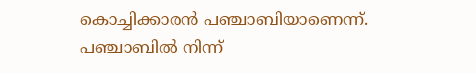കൊച്ചിക്കാരന്‍ പഞ്ചാബിയാണെന്ന്. പഞ്ചാബില്‍ നിന്ന്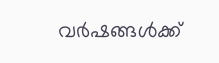വര്‍ഷങ്ങള്‍ക്ക്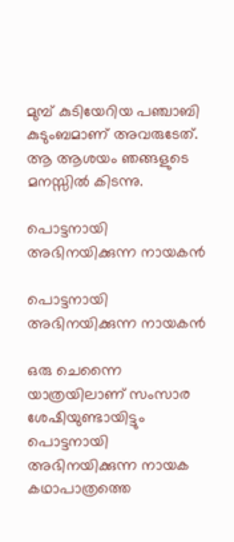മുമ്പ് കുടിയേറിയ പഞ്ചാബി കുടുംബമാണ് അവരുടേത്. ആ ആശയം ഞങ്ങളുടെ മനസ്സില്‍ കിടന്നു.

പൊട്ടനായി അഭിനയിക്കുന്ന നായകന്‍

പൊട്ടനായി അഭിനയിക്കുന്ന നായകന്‍

ഒരു ചെന്നൈ യാത്രയിലാണ് സംസാര ശേഷിയുണ്ടായിട്ടും പൊട്ടനായി അഭിനയിക്കുന്ന നായക കഥാപാത്രത്തെ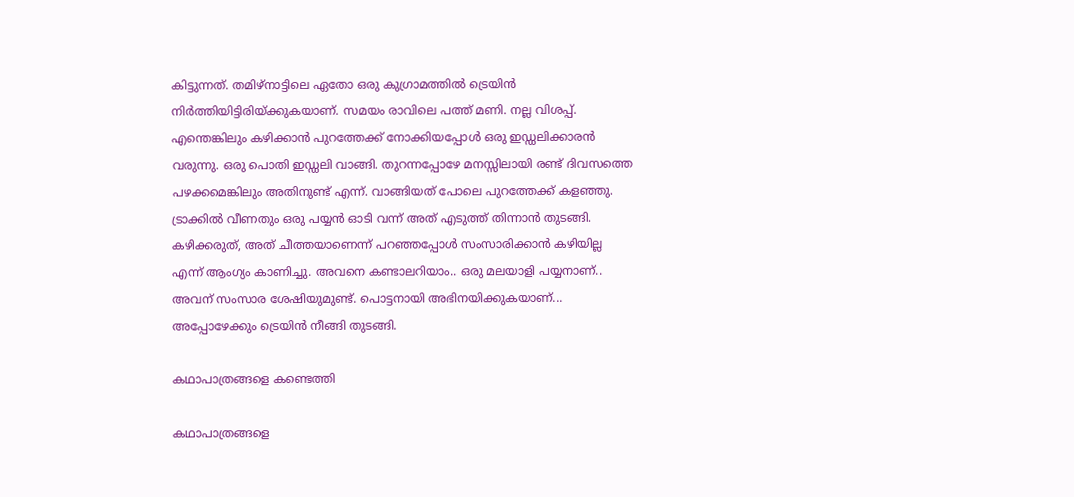കിട്ടുന്നത്. തമിഴ്‌നാട്ടിലെ ഏതോ ഒരു കുഗ്രാമത്തില്‍ ട്രെയിന്‍ നിര്‍ത്തിയിട്ടിരിയ്ക്കുകയാണ്. സമയം രാവിലെ പത്ത് മണി. നല്ല വിശപ്പ്. എന്തെങ്കിലും കഴിക്കാന്‍ പുറത്തേക്ക് നോക്കിയപ്പോള്‍ ഒരു ഇഡ്ഡലിക്കാരന്‍ വരുന്നു. ഒരു പൊതി ഇഡ്ഡലി വാങ്ങി. തുറന്നപ്പോഴേ മനസ്സിലായി രണ്ട് ദിവസത്തെ പഴക്കമെങ്കിലും അതിനുണ്ട് എന്ന്. വാങ്ങിയത് പോലെ പുറത്തേക്ക് കളഞ്ഞു. ട്രാക്കില്‍ വീണതും ഒരു പയ്യന്‍ ഓടി വന്ന് അത് എടുത്ത് തിന്നാന്‍ തുടങ്ങി. കഴിക്കരുത്, അത് ചീത്തയാണെന്ന് പറഞ്ഞപ്പോള്‍ സംസാരിക്കാന്‍ കഴിയില്ല എന്ന് ആംഗ്യം കാണിച്ചു. അവനെ കണ്ടാലറിയാം.. ഒരു മലയാളി പയ്യനാണ്.. അവന് സംസാര ശേഷിയുമുണ്ട്. പൊട്ടനായി അഭിനയിക്കുകയാണ്... അപ്പോഴേക്കും ട്രെയിന്‍ നീങ്ങി തുടങ്ങി.

കഥാപാത്രങ്ങളെ കണ്ടെത്തി

കഥാപാത്രങ്ങളെ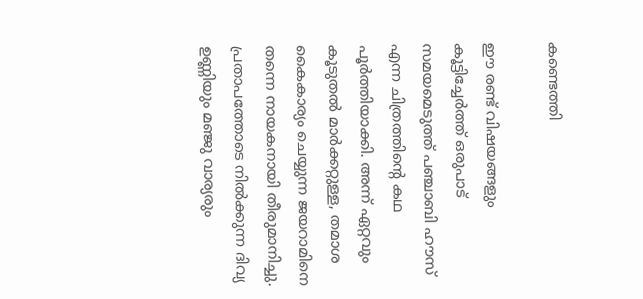കണ്ടെത്തി

ഈ രണ്ട് വിഷയങ്ങളും കൂട്ടിച്ചേര്‍ത്ത് ഒരുപാട് സമയമെടുത്ത് പഞ്ചാബി ഹൗസ് എന്ന ചിത്രത്തിന്റെ കഥ പൂര്‍ത്തിയാക്കി. അന്ന് ഏറ്റവും കൂടുതല്‍ മാര്‍ക്കറ്റുള്ള, തമാശ കൈകാര്യം ചെയ്യുന്ന ജയറാമിനെ തന്നെ നായകനായി തീരുമാനിച്ചു. പ്രതാപത്തോടെ നില്‍ക്കുന്ന ദിവ്യ ഉണ്ണിയും മഞ്ജു വാര്യരും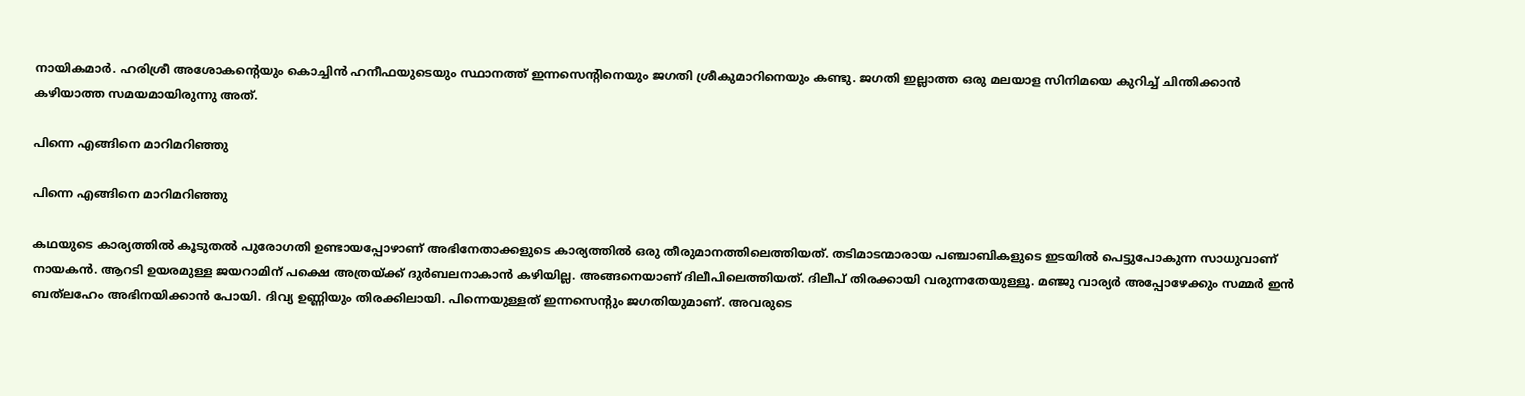നായികമാര്‍. ഹരിശ്രീ അശോകന്റെയും കൊച്ചിന്‍ ഹനീഫയുടെയും സ്ഥാനത്ത് ഇന്നസെന്റിനെയും ജഗതി ശ്രീകുമാറിനെയും കണ്ടു. ജഗതി ഇല്ലാത്ത ഒരു മലയാള സിനിമയെ കുറിച്ച് ചിന്തിക്കാന്‍ കഴിയാത്ത സമയമായിരുന്നു അത്.

പിന്നെ എങ്ങിനെ മാറിമറിഞ്ഞു

പിന്നെ എങ്ങിനെ മാറിമറിഞ്ഞു

കഥയുടെ കാര്യത്തില്‍ കൂടുതല്‍ പുരോഗതി ഉണ്ടായപ്പോഴാണ് അഭിനേതാക്കളുടെ കാര്യത്തില്‍ ഒരു തീരുമാനത്തിലെത്തിയത്. തടിമാടന്മാരായ പഞ്ചാബികളുടെ ഇടയില്‍ പെട്ടുപോകുന്ന സാധുവാണ് നായകന്‍. ആറടി ഉയരമുള്ള ജയറാമിന് പക്ഷെ അത്രയ്ക്ക് ദുര്‍ബലനാകാന്‍ കഴിയില്ല. അങ്ങനെയാണ് ദിലീപിലെത്തിയത്. ദിലീപ് തിരക്കായി വരുന്നതേയുള്ളൂ. മഞ്ജു വാര്യര്‍ അപ്പോഴേക്കും സമ്മര്‍ ഇന്‍ ബത്‌ലഹേം അഭിനയിക്കാന്‍ പോയി. ദിവ്യ ഉണ്ണിയും തിരക്കിലായി. പിന്നെയുള്ളത് ഇന്നസെന്റും ജഗതിയുമാണ്. അവരുടെ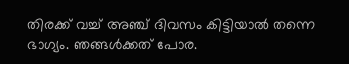തിരക്ക് വച്ച് അഞ്ച് ദിവസം കിട്ടിയാല്‍ തന്നെ ഭാഗ്യം. ഞങ്ങള്‍ക്കത് പോര.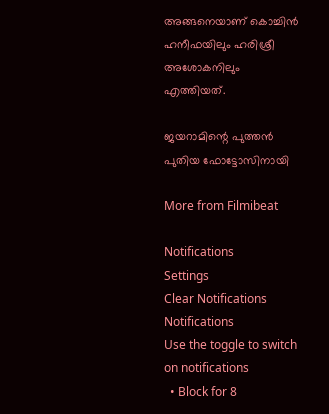അങ്ങനെയാണ് കൊച്ചിന്‍ ഹനീഫയിലും ഹരിശ്രീ അശോകനിലും എത്തിയത്.

ജയറാമിന്റെ പുത്തന്‍ പുതിയ ഫോട്ടോസിനായി

More from Filmibeat

Notifications
Settings
Clear Notifications
Notifications
Use the toggle to switch on notifications
  • Block for 8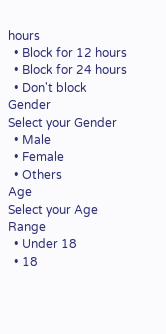hours
  • Block for 12 hours
  • Block for 24 hours
  • Don't block
Gender
Select your Gender
  • Male
  • Female
  • Others
Age
Select your Age Range
  • Under 18
  • 18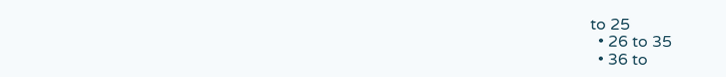to 25
  • 26 to 35
  • 36 to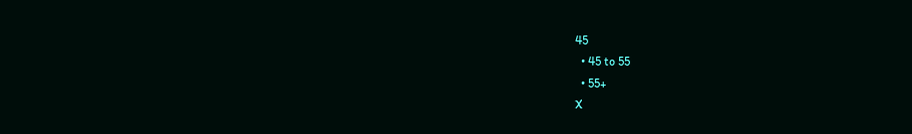45
  • 45 to 55
  • 55+
X